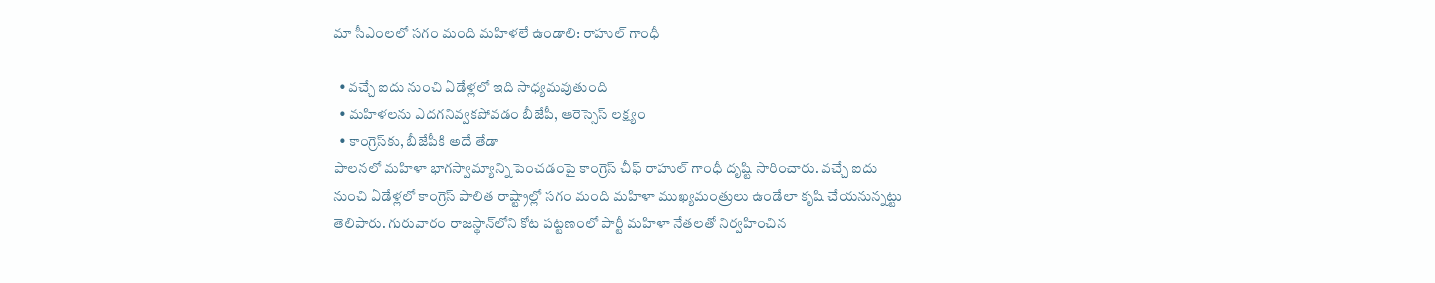మా సీఎంలలో సగం మంది మహిళలే ఉండాలి: రాహుల్ గాంధీ

  • వచ్చే ఐదు నుంచి ఏడేళ్లలో ఇది సాధ్యమవుతుంది
  • మహిళలను ఎదగనివ్వకపోవడం బీజేపీ, ఆరెస్సెస్ లక్ష్యం
  • కాంగ్రెస్‌కు, బీజేపీకి అదే తేడా
పాలనలో మహిళా భాగస్వామ్యాన్ని పెంచడంపై కాంగ్రెస్ చీఫ్ రాహుల్ గాంధీ దృష్టి సారించారు. వచ్చే ఐదు నుంచి ఏడేళ్లలో కాంగ్రెస్ పాలిత రాష్ట్రాల్లో సగం మంది మహిళా ముఖ్యమంత్రులు ఉండేలా కృషి చేయనున్నట్టు తెలిపారు. గురువారం రాజస్థాన్‌లోని కోట పట్టణంలో పార్టీ మహిళా నేతలతో నిర్వహించిన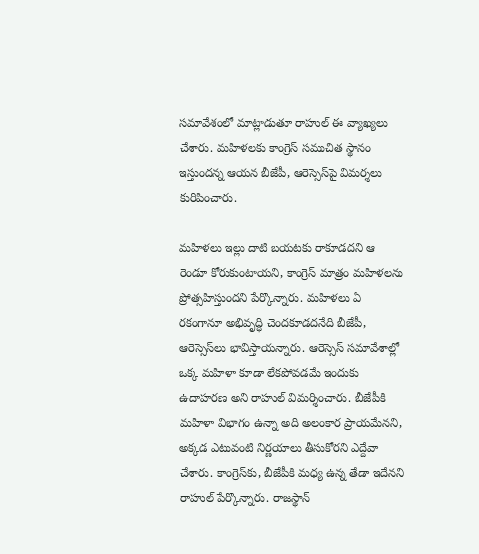సమావేశంలో మాట్లాడుతూ రాహుల్ ఈ వ్యాఖ్యలు చేశారు. మహిళలకు కాంగ్రెస్ సముచిత స్థానం ఇస్తుందన్న ఆయన బీజేపీ, ఆరెస్సెస్‌పై విమర్శలు కురిపించారు.

మహిళలు ఇల్లు దాటి బయటకు రాకూడదని ఆ రెండూ కోరుకుంటాయని, కాంగ్రెస్ మాత్రం మహిళలను ప్రోత్సహిస్తుందని పేర్కొన్నారు. మహిళలు ఏ రకంగానూ అభివృద్ధి చెందకూడదనేది బీజేపీ, ఆరెస్సెస్‌లు భావిస్తాయన్నారు. ఆరెస్సెస్ సమావేశాల్లో ఒక్క మహిళా కూడా లేకపోవడమే ఇందుకు ఉదాహరణ అని రాహుల్ విమర్శించారు. బీజేపీకి మహిళా విభాగం ఉన్నా అది అలంకార ప్రాయమేనని, అక్కడ ఎటువంటి నిర్ణయాలు తీసుకోరని ఎద్దేవా చేశారు. కాంగ్రెస్‌కు, బీజేపీకి మధ్య ఉన్న తేడా ఇదేనని రాహుల్ పేర్కొన్నారు. రాజస్థాన్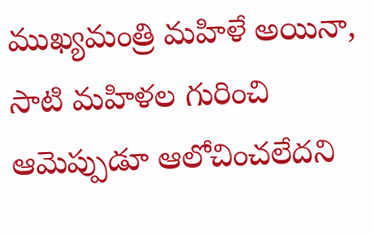ముఖ్యమంత్రి మహిళే అయినా, సాటి మహిళల గురించి ఆమెప్పుడూ ఆలోచించలేదని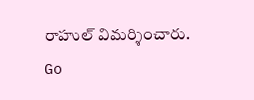రాహుల్ విమర్శించారు.
Go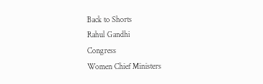Back to Shorts
Rahul Gandhi
Congress
Women Chief Ministers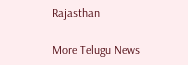Rajasthan

More Telugu News